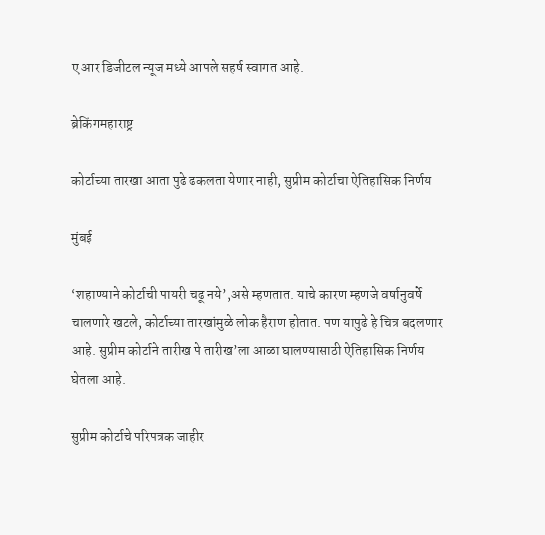ए आर डिजीटल न्यूज मध्ये आपले सहर्ष स्वागत आहे.

ब्रेकिंगमहाराष्ट्र

कोर्टाच्या तारखा आता पुढे ढकलता येणार नाही, सुप्रीम कोर्टाचा ऐतिहासिक निर्णय

मुंबई

‘शहाण्याने कोर्टाची पायरी चढू नये’,असे म्हणतात. याचे कारण म्हणजे वर्षानुवर्षे चालणारे खटले, कोर्टाच्या तारखांमुळे लोक हैराण होतात. पण यापुढे हे चित्र बदलणार आहे. सुप्रीम कोर्टाने तारीख पे तारीख’ला आळा घालण्यासाठी ऐतिहासिक निर्णय घेतला आहे.

सुप्रीम कोर्टाचे परिपत्रक जाहीर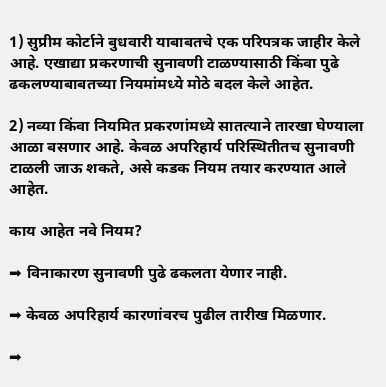1) सुप्रीम कोर्टाने बुधवारी याबाबतचे एक परिपत्रक जाहीर केले आहे. एखाद्या प्रकरणाची सुनावणी टाळण्यासाठी किंवा पुढे ढकलण्याबाबतच्या नियमांमध्ये मोठे बदल केले आहेत.

2) नव्या किंवा नियमित प्रकरणांमध्ये सातत्याने तारखा घेण्याला आळा बसणार आहे. केवळ अपरिहार्य परिस्थितीतच सुनावणी टाळली जाऊ शकते, असे कडक नियम तयार करण्यात आले आहेत.

काय आहेत नवे नियम?

➡ विनाकारण सुनावणी पुढे ढकलता येणार नाही.

➡ केवळ अपरिहार्य कारणांवरच पुढील तारीख मिळणार.

➡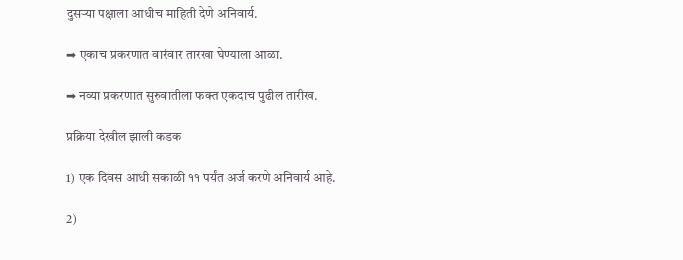दुसऱ्या पक्षाला आधीच माहिती देणे अनिवार्य.

➡ एकाच प्रकरणात वारंवार तारखा घेण्याला आळा.

➡ नव्या प्रकरणात सुरुवातीला फक्त एकदाच पुढील तारीख.

प्रक्रिया देखील झाली कडक

1) एक दिवस आधी सकाळी ११ पर्यंत अर्ज करणे अनिवार्य आहे.

2)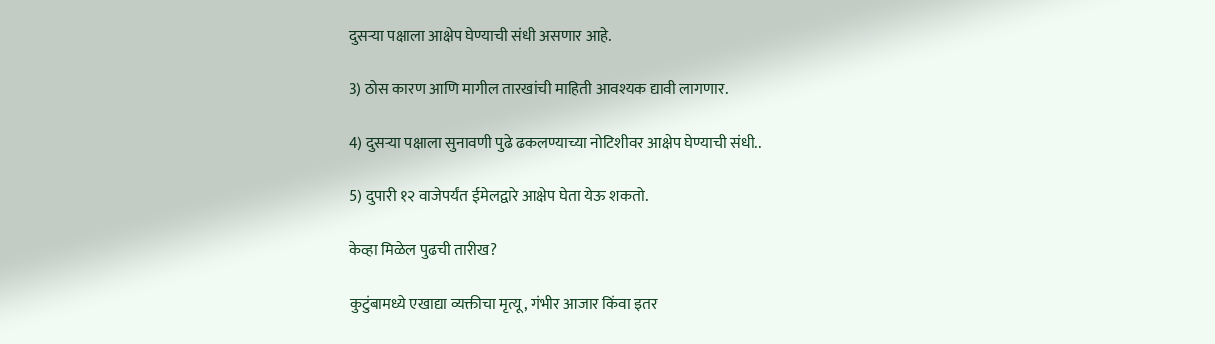दुसऱ्या पक्षाला आक्षेप घेण्याची संधी असणार आहे.

3) ठोस कारण आणि मागील तारखांची माहिती आवश्यक द्यावी लागणार.

4) दुसऱ्या पक्षाला सुनावणी पुढे ढकलण्याच्या नोटिशीवर आक्षेप घेण्याची संधी..

5) दुपारी १२ वाजेपर्यंत ईमेलद्वारे आक्षेप घेता येऊ शकतो.

केव्हा मिळेल पुढची तारीख?

कुटुंबामध्ये एखाद्या व्यक्तीचा मृत्यू, गंभीर आजार किंवा इतर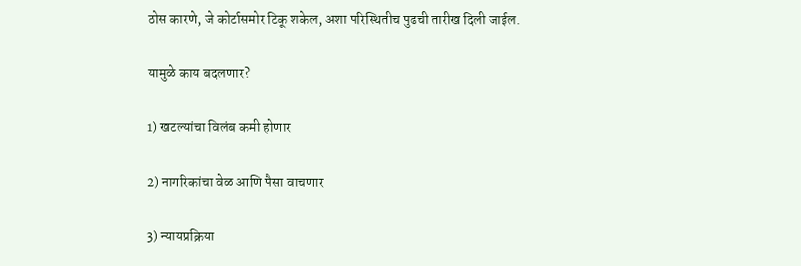ठोस कारणे, जे कोर्टासमोर टिकू शकेल, अशा परिस्थितीच पुढची तारीख दिली जाईल.

यामुळे काय बदलणार?

1) खटल्यांचा विलंब कमी होणार

2) नागरिकांचा वेळ आणि पैसा वाचणार

3) न्यायप्रक्रिया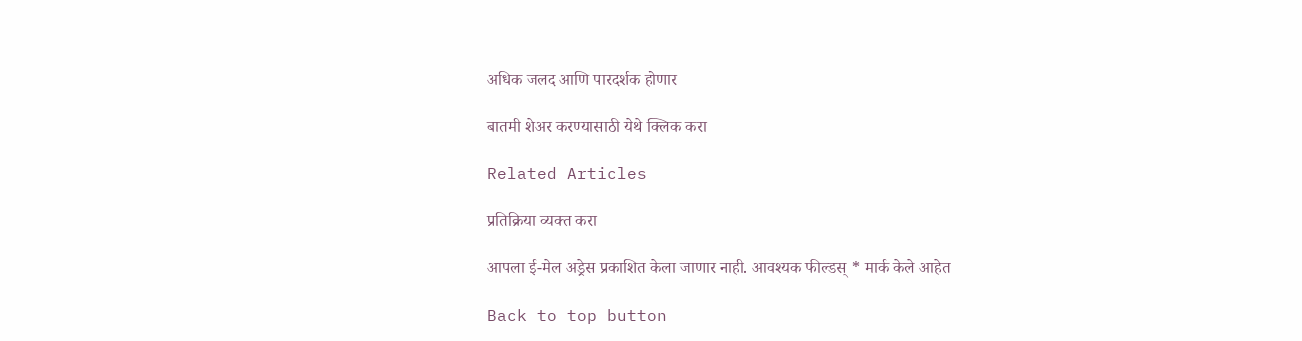अधिक जलद आणि पारदर्शक होणार

बातमी शेअर करण्यासाठी येथे क्लिक करा

Related Articles

प्रतिक्रिया व्यक्त करा

आपला ई-मेल अड्रेस प्रकाशित केला जाणार नाही. आवश्यक फील्डस् * मार्क केले आहेत

Back to top button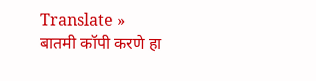Translate »
बातमी कॉपी करणे हा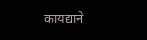कायद्याने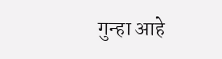गुन्हा आहे